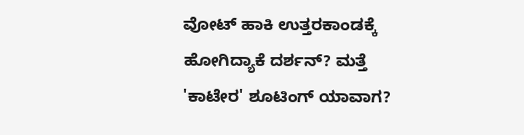ವೋಟ್ ಹಾಕಿ ಉತ್ತರಕಾಂಡಕ್ಕೆ ಹೋಗಿದ್ಯಾಕೆ ದರ್ಶನ್? ಮತ್ತೆ 'ಕಾಟೇರ' ಶೂಟಿಂಗ್ ಯಾವಾಗ?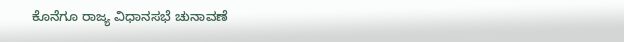ಕೊನೆಗೂ ರಾಜ್ಯ ವಿಧಾನಸಭೆ ಚುನಾವಣೆ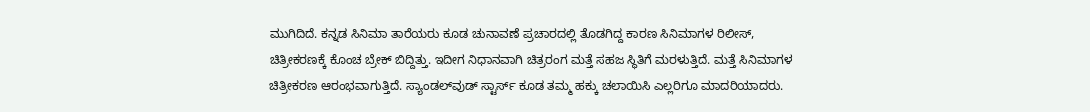ಮುಗಿದಿದೆ. ಕನ್ನಡ ಸಿನಿಮಾ ತಾರೆಯರು ಕೂಡ ಚುನಾವಣೆ ಪ್ರಚಾರದಲ್ಲಿ ತೊಡಗಿದ್ದ ಕಾರಣ ಸಿನಿಮಾಗಳ ರಿಲೀಸ್, ಚಿತ್ರೀಕರಣಕ್ಕೆ ಕೊಂಚ ಬ್ರೇಕ್ ಬಿದ್ದಿತ್ತು. ಇದೀಗ ನಿಧಾನವಾಗಿ ಚಿತ್ರರಂಗ ಮತ್ತೆ ಸಹಜ ಸ್ಥಿತಿಗೆ ಮರಳುತ್ತಿದೆ. ಮತ್ತೆ ಸಿನಿಮಾಗಳ ಚಿತ್ರೀಕರಣ ಆರಂಭವಾಗುತ್ತಿದೆ. ಸ್ಯಾಂಡಲ್‌ವುಡ್ ಸ್ಟಾರ್ಸ್ ಕೂಡ ತಮ್ಮ ಹಕ್ಕು ಚಲಾಯಿಸಿ ಎಲ್ಲರಿಗೂ ಮಾದರಿಯಾದರು.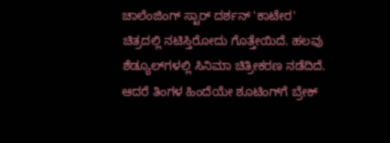ಚಾಲೆಂಜಿಂಗ್ ಸ್ಟಾರ್ ದರ್ಶನ್ 'ಕಾಟೇರ' ಚಿತ್ರದಲ್ಲಿ ನಟಿಸ್ತಿರೋದು ಗೊತ್ತೇಯಿದೆ. ಹಲವು ಶೆಡ್ಯೂಲ್‌ಗಳಲ್ಲಿ ಸಿನಿಮಾ ಚಿತ್ರೀಕರಣ ನಡೆದಿದೆ. ಆದರೆ ತಿಂಗಳ ಹಿಂದೆಯೇ ಶೂಟಿಂಗ್‌ಗೆ ಬ್ರೇಕ್‌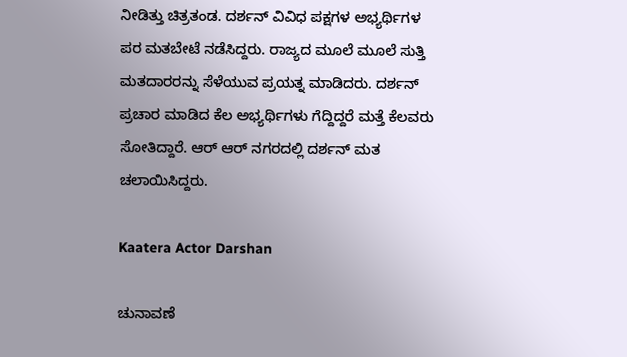ನೀಡಿತ್ತು ಚಿತ್ರತಂಡ. ದರ್ಶನ್ ವಿವಿಧ ಪಕ್ಷಗಳ ಅಭ್ಯರ್ಥಿಗಳ ಪರ ಮತಬೇಟೆ ನಡೆಸಿದ್ದರು. ರಾಜ್ಯದ ಮೂಲೆ ಮೂಲೆ ಸುತ್ತಿ ಮತದಾರರನ್ನು ಸೆಳೆಯುವ ಪ್ರಯತ್ನ ಮಾಡಿದರು. ದರ್ಶನ್ ಪ್ರಚಾರ ಮಾಡಿದ ಕೆಲ ಅಭ್ಯರ್ಥಿಗಳು ಗೆದ್ದಿದ್ದರೆ ಮತ್ತೆ ಕೆಲವರು ಸೋತಿದ್ದಾರೆ. ಆರ್‌ ಆರ್‌ ನಗರದಲ್ಲಿ ದರ್ಶನ್ ಮತ ಚಲಾಯಿಸಿದ್ದರು.

Kaatera Actor Darshan

ಚುನಾವಣೆ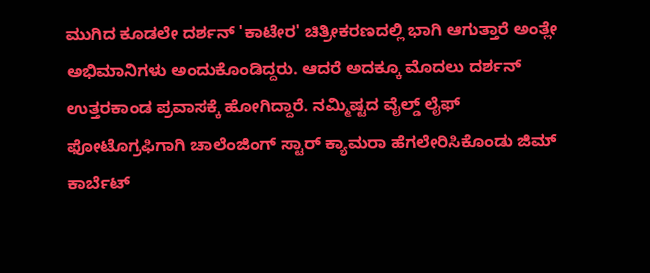ಮುಗಿದ ಕೂಡಲೇ ದರ್ಶನ್ 'ಕಾಟೇರ' ಚಿತ್ರೀಕರಣದಲ್ಲಿ ಭಾಗಿ ಆಗುತ್ತಾರೆ ಅಂತ್ಲೇ ಅಭಿಮಾನಿಗಳು ಅಂದುಕೊಂಡಿದ್ದರು. ಆದರೆ ಅದಕ್ಕೂ ಮೊದಲು ದರ್ಶನ್ ಉತ್ತರಕಾಂಡ ಪ್ರವಾಸಕ್ಕೆ ಹೋಗಿದ್ದಾರೆ. ನಮ್ಮಿಷ್ಟದ ವೈಲ್ಡ್ ಲೈಫ್‌ ಫೋಟೊಗ್ರಫಿಗಾಗಿ ಚಾಲೆಂಜಿಂಗ್ ಸ್ಟಾರ್ ಕ್ಯಾಮರಾ ಹೆಗಲೇರಿಸಿಕೊಂಡು ಜಿಮ್ ಕಾರ್ಬೆಟ್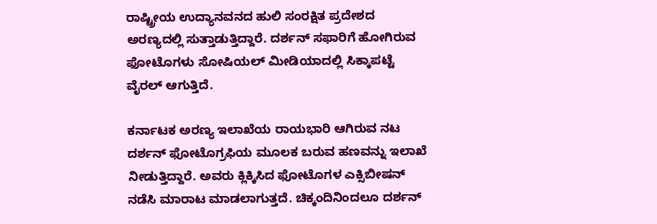ರಾಷ್ಟ್ರೀಯ ಉದ್ಯಾನವನದ ಹುಲಿ ಸಂರಕ್ಷಿತ ಪ್ರದೇಶದ ಅರಣ್ಯದಲ್ಲಿ ಸುತ್ತಾಡುತ್ತಿದ್ದಾರೆ. ದರ್ಶನ್ ಸಫಾರಿಗೆ ಹೋಗಿರುವ ಫೋಟೊಗಳು ಸೋಷಿಯಲ್ ಮೀಡಿಯಾದಲ್ಲಿ ಸಿಕ್ಕಾಪಟ್ಟೆ ವೈರಲ್ ಆಗುತ್ತಿದೆ.

ಕರ್ನಾಟಕ ಅರಣ್ಯ ಇಲಾಖೆಯ ರಾಯಭಾರಿ ಆಗಿರುವ ನಟ ದರ್ಶನ್ ಫೋಟೊಗ್ರಫಿಯ ಮೂಲಕ ಬರುವ ಹಣವನ್ನು ಇಲಾಖೆ ನೀಡುತ್ತಿದ್ದಾರೆ. ಅವರು ಕ್ಲಿಕ್ಕಿಸಿದ ಫೋಟೊಗಳ ಎಕ್ಸಿಬೀಷನ್ ನಡೆಸಿ ಮಾರಾಟ ಮಾಡಲಾಗುತ್ತದೆ. ಚಿಕ್ಕಂದಿನಿಂದಲೂ ದರ್ಶನ್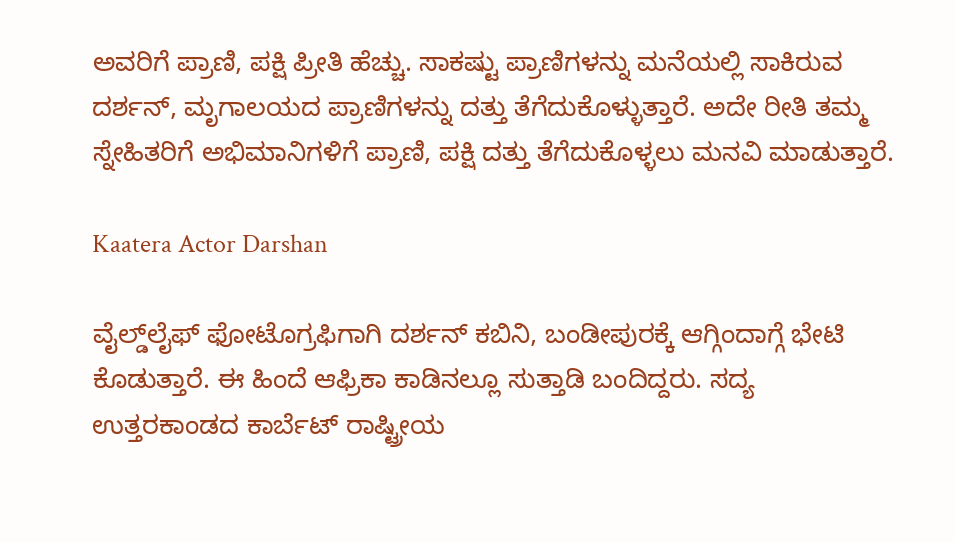ಅವರಿಗೆ ಪ್ರಾಣಿ, ಪಕ್ಷಿ ಪ್ರೀತಿ ಹೆಚ್ಚು. ಸಾಕಷ್ಟು ಪ್ರಾಣಿಗಳನ್ನು ಮನೆಯಲ್ಲಿ ಸಾಕಿರುವ ದರ್ಶನ್, ಮೃಗಾಲಯದ ಪ್ರಾಣಿಗಳನ್ನು ದತ್ತು ತೆಗೆದುಕೊಳ್ಳುತ್ತಾರೆ. ಅದೇ ರೀತಿ ತಮ್ಮ ಸ್ನೇಹಿತರಿಗೆ ಅಭಿಮಾನಿಗಳಿಗೆ ಪ್ರಾಣಿ, ಪಕ್ಷಿ ದತ್ತು ತೆಗೆದುಕೊಳ್ಳಲು ಮನವಿ ಮಾಡುತ್ತಾರೆ.

Kaatera Actor Darshan

ವೈಲ್ಡ್‌ಲೈಫ್‌ ಫೋಟೊಗ್ರಫಿಗಾಗಿ ದರ್ಶನ್ ಕಬಿನಿ, ಬಂಡೀಪುರಕ್ಕೆ ಆಗ್ಗಿಂದಾಗ್ಗೆ ಭೇಟಿ ಕೊಡುತ್ತಾರೆ. ಈ ಹಿಂದೆ ಆಫ್ರಿಕಾ ಕಾಡಿನಲ್ಲೂ ಸುತ್ತಾಡಿ ಬಂದಿದ್ದರು. ಸದ್ಯ ಉತ್ತರಕಾಂಡದ ಕಾರ್ಬೆಟ್ ರಾಷ್ಟ್ರೀಯ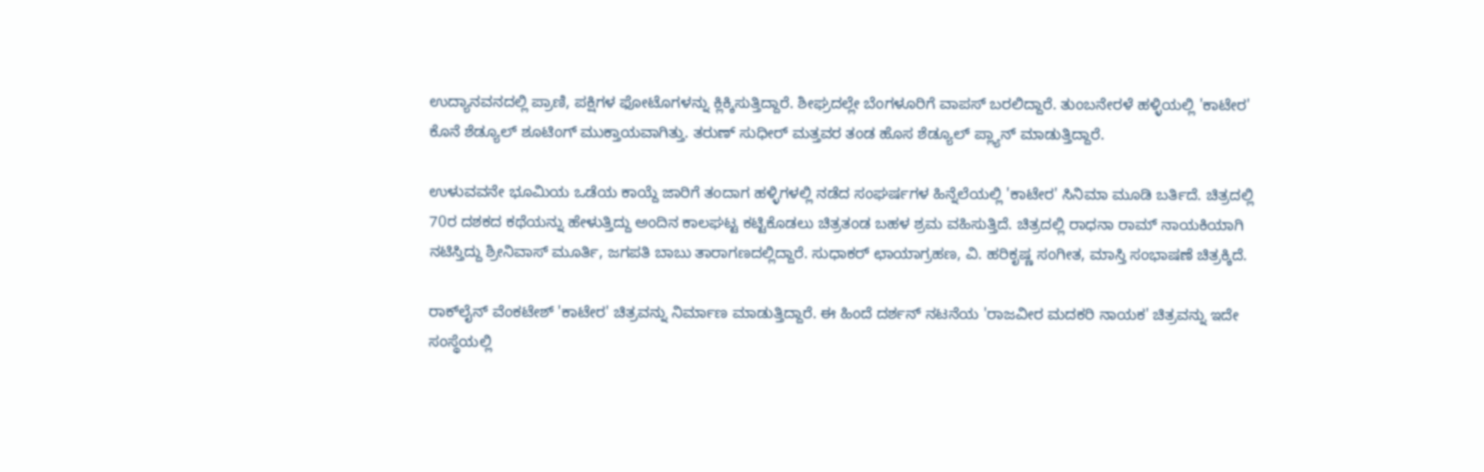ಉದ್ಯಾನವನದಲ್ಲಿ ಪ್ರಾಣಿ, ಪಕ್ಷಿಗಳ ಫೋಟೊಗಳನ್ನು ಕ್ಲಿಕ್ಕಿಸುತ್ತಿದ್ದಾರೆ. ಶೀಘ್ರದಲ್ಲೇ ಬೆಂಗಳೂರಿಗೆ ವಾಪಸ್ ಬರಲಿದ್ದಾರೆ. ತುಂಬನೇರಳೆ ಹಳ್ಳಿಯಲ್ಲಿ 'ಕಾಟೇರ' ಕೊನೆ ಶೆಡ್ಯೂಲ್ ಶೂಟಿಂಗ್ ಮುಕ್ತಾಯವಾಗಿತ್ತು. ತರುಣ್ ಸುಧೀರ್ ಮತ್ತವರ ತಂಡ ಹೊಸ ಶೆಡ್ಯೂಲ್ ಪ್ಲ್ಯಾನ್ ಮಾಡುತ್ತಿದ್ದಾರೆ.

ಉಳುವವನೇ ಭೂಮಿಯ ಒಡೆಯ ಕಾಯ್ದೆ ಜಾರಿಗೆ ತಂದಾಗ ಹಳ್ಳಿಗಳಲ್ಲಿ ನಡೆದ ಸಂಘರ್ಷಗಳ ಹಿನ್ನೆಲೆಯಲ್ಲಿ 'ಕಾಟೇರ' ಸಿನಿಮಾ ಮೂಡಿ ಬರ್ತಿದೆ. ಚಿತ್ರದಲ್ಲಿ 70ರ ದಶಕದ ಕಥೆಯನ್ನು ಹೇಳುತ್ತಿದ್ದು ಅಂದಿನ ಕಾಲಘಟ್ಟ ಕಟ್ಟಿಕೊಡಲು ಚಿತ್ರತಂಡ ಬಹಳ ಶ್ರಮ ವಹಿಸುತ್ತಿದೆ. ಚಿತ್ರದಲ್ಲಿ ರಾಧನಾ ರಾಮ್ ನಾಯಕಿಯಾಗಿ ನಟಿಸ್ತಿದ್ದು ಶ್ರೀನಿವಾಸ್ ಮೂರ್ತಿ, ಜಗಪತಿ ಬಾಬು ತಾರಾಗಣದಲ್ಲಿದ್ದಾರೆ. ಸುಧಾಕರ್ ಛಾಯಾಗ್ರಹಣ, ವಿ. ಹರಿಕೃಷ್ಣ ಸಂಗೀತ, ಮಾಸ್ತಿ ಸಂಭಾಷಣೆ ಚಿತ್ರಕ್ಕಿದೆ.

ರಾಕ್‌ಲೈನ್ ವೆಂಕಟೇಶ್‌ 'ಕಾಟೇರ' ಚಿತ್ರವನ್ನು ನಿರ್ಮಾಣ ಮಾಡುತ್ತಿದ್ದಾರೆ. ಈ ಹಿಂದೆ ದರ್ಶನ್ ನಟನೆಯ 'ರಾಜವೀರ ಮದಕರಿ ನಾಯಕ' ಚಿತ್ರವನ್ನು ಇದೇ ಸಂಸ್ಥೆಯಲ್ಲಿ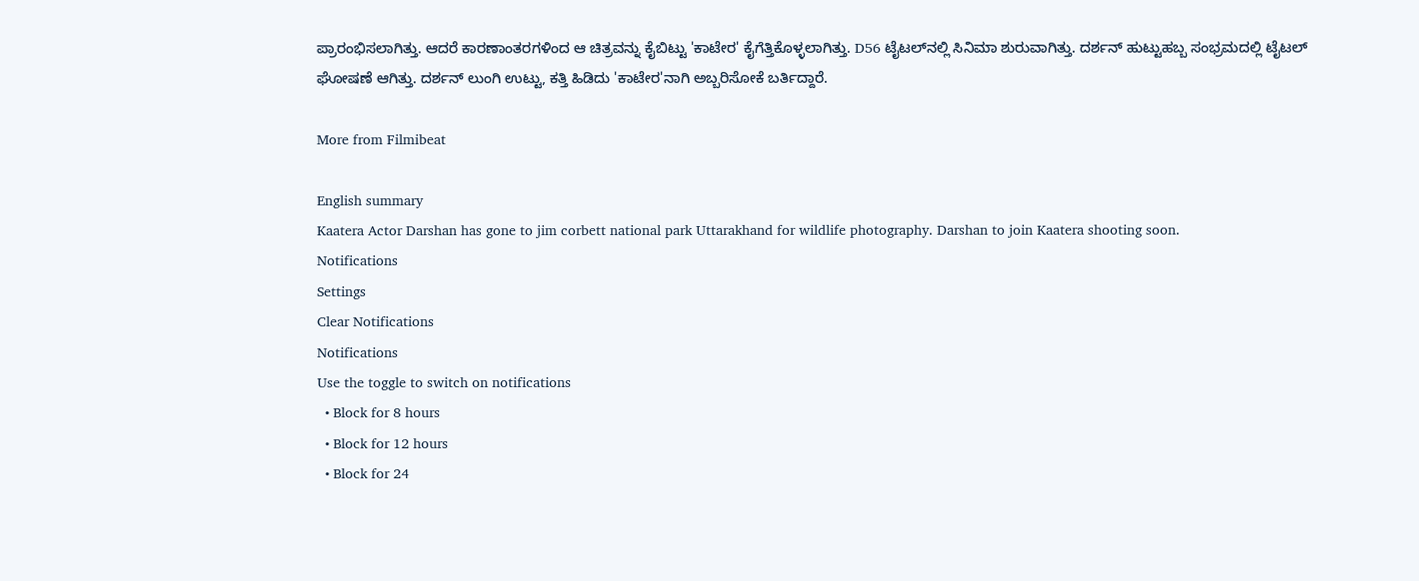ಪ್ರಾರಂಭಿಸಲಾಗಿತ್ತು. ಆದರೆ ಕಾರಣಾಂತರಗಳಿಂದ ಆ ಚಿತ್ರವನ್ನು ಕೈಬಿಟ್ಟು 'ಕಾಟೇರ' ಕೈಗೆತ್ತಿಕೊಳ್ಳಲಾಗಿತ್ತು. D56 ಟೈಟಲ್‌ನಲ್ಲಿ ಸಿನಿಮಾ ಶುರುವಾಗಿತ್ತು. ದರ್ಶನ್ ಹುಟ್ಟುಹಬ್ಬ ಸಂಭ್ರಮದಲ್ಲಿ ಟೈಟಲ್ ಘೋಷಣೆ ಆಗಿತ್ತು. ದರ್ಶನ್ ಲುಂಗಿ ಉಟ್ಟು, ಕತ್ತಿ ಹಿಡಿದು 'ಕಾಟೇರ'ನಾಗಿ ಅಬ್ಬರಿಸೋಕೆ ಬರ್ತಿದ್ದಾರೆ.

More from Filmibeat

English summary
Kaatera Actor Darshan has gone to jim corbett national park Uttarakhand for wildlife photography. Darshan to join Kaatera shooting soon.
Notifications
Settings
Clear Notifications
Notifications
Use the toggle to switch on notifications
  • Block for 8 hours
  • Block for 12 hours
  • Block for 24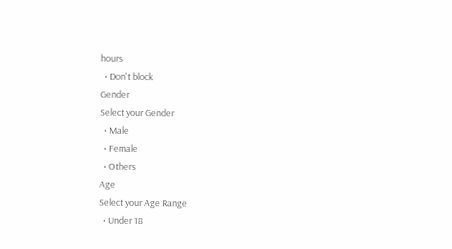hours
  • Don't block
Gender
Select your Gender
  • Male
  • Female
  • Others
Age
Select your Age Range
  • Under 18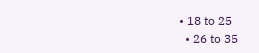• 18 to 25
  • 26 to 35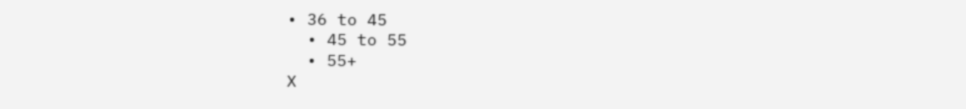• 36 to 45
  • 45 to 55
  • 55+
X